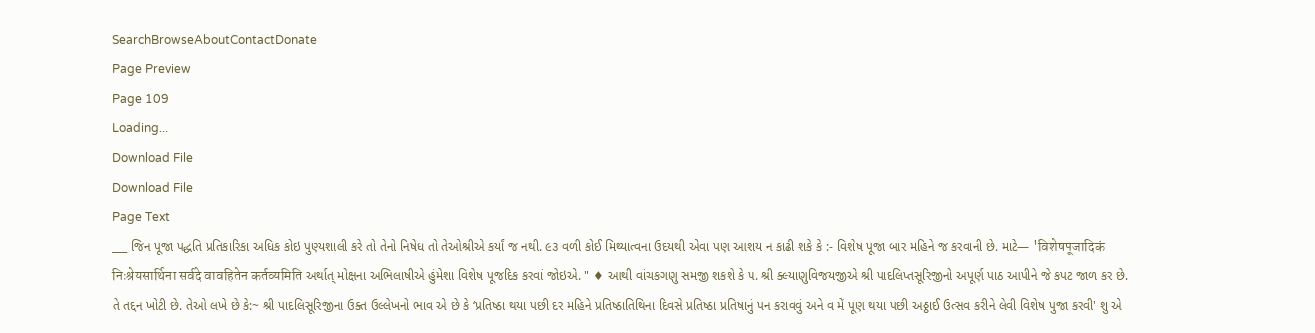SearchBrowseAboutContactDonate
Page Preview
Page 109
Loading...
Download File
Download File
Page Text
___ જિન પૂજા પદ્ધતિ પ્રતિકારિકા અધિક કોઇ પુણ્યશાલી કરે તો તેનો નિષેધ તો તેઓશ્રીએ કર્યાં જ નથી. ૯૩ વળી કોઈ મિથ્યાત્વના ઉદયથી એવા પણ આશય ન કાઢી શકે કે :- વિશેષ પૂજા બાર મહિને જ કરવાની છે. માટે— 'विशेषपूजादिकं निःश्रेयसार्थिना सर्वदे वावहितेन कर्तव्यमिति અર્થાત્ મોક્ષના અભિલાષીએ હુંમેશા વિશેષ પૂજદિક કરવાં જોઇએ. " ♦ આથી વાંચકગણુ સમજી શકશે કે ૫. શ્રી ક્લ્યાણુવિજયજીએ શ્રી પાદલિપ્તસૂરિજીનો અપૂર્ણ પાઠ આપીને જે કપટ જાળ કર છે. તે તદ્દન ખોટી છે. તેઓ લખે છે કે:~ શ્રી પાદલિસૂરિજીના ઉક્ત ઉલ્લેખનો ભાવ એ છે કે ‘પ્રતિષ્ઠા થયા પછી દર મહિને પ્રતિષ્ઠાતિથિના દિવસે પ્રતિષ્ઠા પ્રતિષાનું પન કરાવવું અને વ મેં પૂણ થયા પછી અઠ્ઠાઈ ઉત્સવ કરીને લેવી વિશેષ પુજા કરવી' શુ એ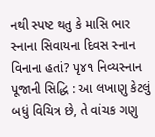નથી સ્પષ્ટ થતુ કે માસિ ભાર સ્નાના સિવાયના દિવસ સ્નાન વિનાના હતાં? પૃ૪૧ નિવ્યસ્નાન પૂજાની સિદ્ધિ : આ લખાણુ કેટલું બધું વિચિત્ર છે, તે વાંચક ગણુ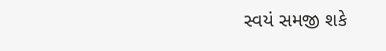સ્વયં સમજી શકે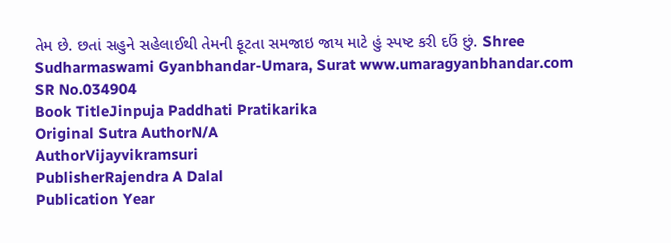તેમ છે. છતાં સહુને સહેલાઈથી તેમની ફૂટતા સમજાઇ જાય માટે હું સ્પષ્ટ કરી દઉં છું. Shree Sudharmaswami Gyanbhandar-Umara, Surat www.umaragyanbhandar.com
SR No.034904
Book TitleJinpuja Paddhati Pratikarika
Original Sutra AuthorN/A
AuthorVijayvikramsuri
PublisherRajendra A Dalal
Publication Year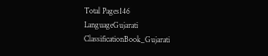Total Pages146
LanguageGujarati
ClassificationBook_Gujarati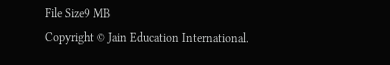File Size9 MB
Copyright © Jain Education International.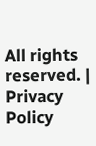All rights reserved. | Privacy Policy